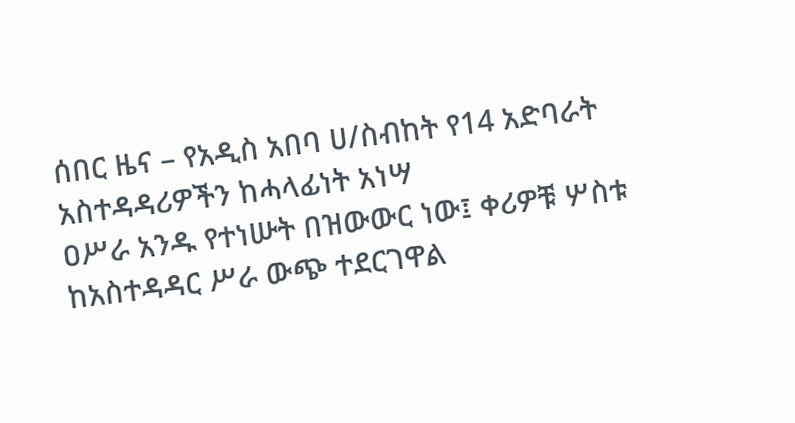ሰበር ዜና – የአዲስ አበባ ሀ/ስብከት የ14 አድባራት አስተዳዳሪዎችን ከሓላፊነት አነሣ
ዐሥራ አንዱ የተነሡት በዝውውር ነው፤ ቀሪዎቹ ሦስቱ ከአስተዳዳር ሥራ ውጭ ተደርገዋል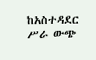ከአስተዳደር ሥራ ውጭ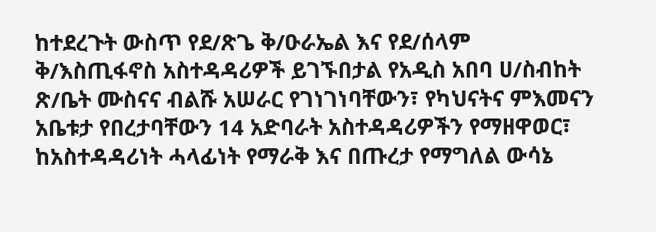ከተደረጉት ውስጥ የደ/ጽጌ ቅ/ዑራኤል እና የደ/ሰላም ቅ/እስጢፋኖስ አስተዳዳሪዎች ይገኙበታል የአዲስ አበባ ሀ/ስብከት ጽ/ቤት ሙስናና ብልሹ አሠራር የገነገነባቸውን፣ የካህናትና ምእመናን አቤቱታ የበረታባቸውን 14 አድባራት አስተዳዳሪዎችን የማዘዋወር፣ ከአስተዳዳሪነት ሓላፊነት የማራቅ እና በጡረታ የማግለል ውሳኔ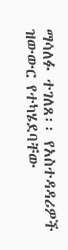ማሳለፉ ተገለጸ፡፡ የአስተዳዳሪዎች ዝውውር የተካሄደባቸው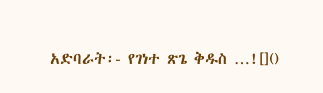አድባራት፡- የገነተ ጽጌ ቅዱስ …![]()